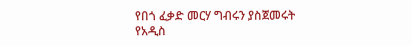የበጎ ፈቃድ መርሃ ግብሩን ያስጀመሩት የአዲስ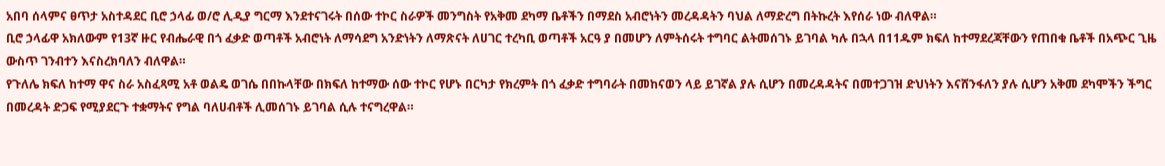አበባ ሰላምና ፀጥታ አስተዳደር ቢሮ ኃላፊ ወ/ሮ ሊዲያ ግርማ እንደተናገሩት በሰው ተኮር ስራዎች መንግስት የአቅመ ደካማ ቤቶችን በማደስ አብሮነትን መረዳዳትን ባህል ለማድረግ በትኩረት እየሰራ ነው ብለዋል።
ቢሮ ኃላፊዋ አክለውም የ13ኛ ዙር የብሔራዊ በጎ ፈቃድ ወጣቶች አብሮነት ለማሳደግ አንድነትን ለማጽናት ለሀገር ተረካቢ ወጣቶች አርዓ ያ በመሆን ለምትሰሩት ተግባር ልትመሰገኑ ይገባል ካሉ በኋላ በ11ዱም ክፍለ ከተማደረጃቸውን የጠበቁ ቤቶች በአጭር ጊዜ ውስጥ ገንብተን እናስረክባለን ብለዋል።
የጉለሌ ክፍለ ከተማ ዋና ስራ አስፈጻሚ አቶ ወልዴ ወገሴ በበኩላቸው በክፍለ ከተማው ሰው ተኮር የሆኑ በርካታ የክረምት በጎ ፈቃድ ተግባራት በመከናወን ላይ ይገኛል ያሉ ሲሆን በመረዳዳትና በመተጋገዝ ድህነትን እናሸንፋለን ያሉ ሲሆን አቅመ ደካሞችን ችግር በመረዳት ድጋፍ የሚያደርጉ ተቋማትና የግል ባለሀብቶች ሊመሰገኑ ይገባል ሲሉ ተናግረዋል።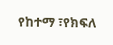የከተማ ፣የክፍለ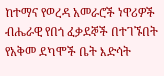ከተማና የወረዳ አመራሮች ነዋሪዎች ብሔራዊ የበጎ ፈቃደኞች በተገኙበት የአቅመ ደካሞች ቤት እድሳት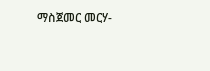ማስጀመር መርሃ-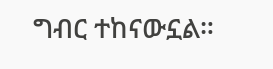ግብር ተከናውኗል።